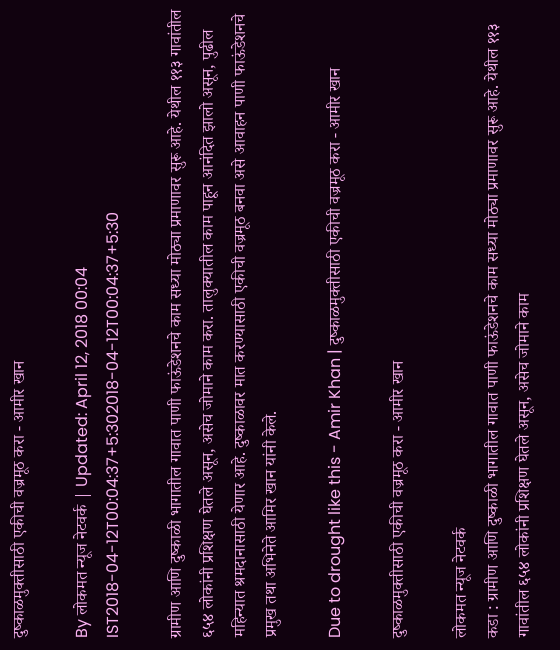दुष्काळमुक्तीसाठी एकीची वज्रमूठ करा - आमीर खान

By लोकमत न्यूज नेटवर्क | Updated: April 12, 2018 00:04 IST2018-04-12T00:04:37+5:302018-04-12T00:04:37+5:30

ग्रामीण आणि दुष्काळी भागातील गावात पाणी फाऊंडेशनचे काम सध्या मोठ्या प्रमाणावर सुरू आहे. येथील ११३ गावांतील ६५४ लोकांनी प्रशिक्षण घेतले असून, असेच जोमाने काम करा. तालुक्यातील काम पाहून आनंदित झालो असून, पुढील महिन्यात श्रमदानासाठी येणार आहे. दुष्काळावर मात करण्यासाठी एकीची वज्रमूठ बनवा असे आवाहन पाणी फाऊंडेशनचे प्रमुख तथा अभिनेते आमिर खान यांनी केले.

Due to drought like this - Amir Khan | दुष्काळमुक्तीसाठी एकीची वज्रमूठ करा - आमीर खान

दुष्काळमुक्तीसाठी एकीची वज्रमूठ करा - आमीर खान

लोकमत न्यूज नेटवर्क
कडा : ग्रामीण आणि दुष्काळी भागातील गावात पाणी फाऊंडेशनचे काम सध्या मोठ्या प्रमाणावर सुरू आहे. येथील ११३ गावांतील ६५४ लोकांनी प्रशिक्षण घेतले असून, असेच जोमाने काम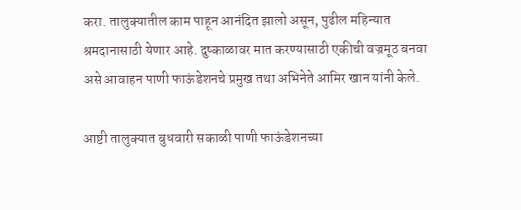करा. तालुक्यातील काम पाहून आनंदित झालो असून, पुढील महिन्यात श्रमदानासाठी येणार आहे. दुष्काळावर मात करण्यासाठी एकीची वज्रमूठ बनवा असे आवाहन पाणी फाऊंडेशनचे प्रमुख तथा अभिनेते आमिर खान यांनी केले.

आष्टी तालुक्यात बुधवारी सकाळी पाणी फाऊंडेशनच्या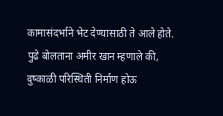कामासंदर्भाने भेट देण्यासाठी ते आले होते. पुढे बोलताना अमीर खान म्हणाले की, दुष्काळी परिस्थिती निर्माण होऊ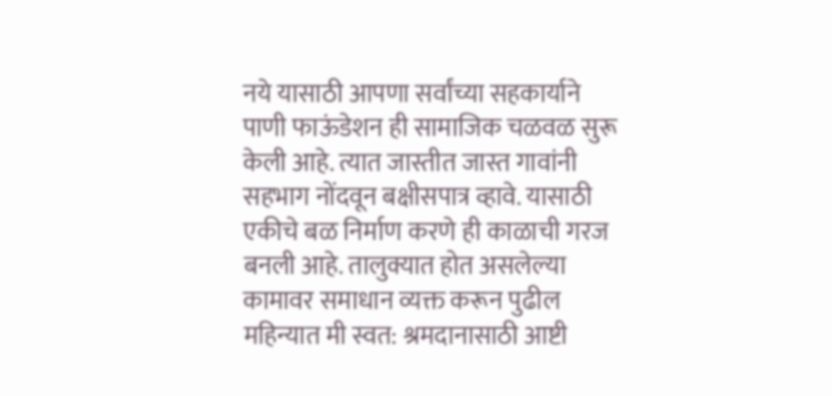नये यासाठी आपणा सर्वांच्या सहकार्याने पाणी फाऊंडेशन ही सामाजिक चळवळ सुरू केली आहे. त्यात जास्तीत जास्त गावांनी सहभाग नोंदवून बक्षीसपात्र व्हावे. यासाठी एकीचे बळ निर्माण करणे ही काळाची गरज बनली आहे. तालुक्यात होत असलेल्या कामावर समाधान व्यक्त करून पुढील महिन्यात मी स्वत: श्रमदानासाठी आष्टी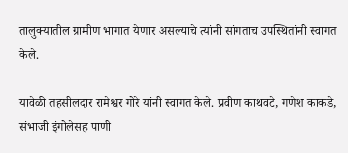तालुक्यातील ग्रामीण भागात येणार असल्याचे त्यांनी सांगताच उपस्थितांनी स्वागत केले.

यावेळी तहसीलदार रामेश्वर गोरे यांनी स्वागत केले. प्रवीण काथवटे, गणेश काकडे, संभाजी इंगोलेसह पाणी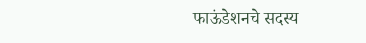फाऊंडेशनचे सदस्य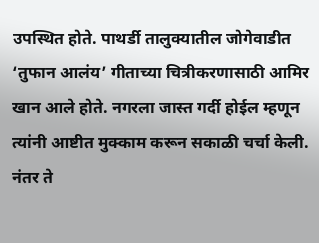उपस्थित होते. पाथर्डी तालुक्यातील जोगेवाडीत ‘तुफान आलंय’ गीताच्या चित्रीकरणासाठी आमिर खान आले होते. नगरला जास्त गर्दी होईल म्हणून त्यांनी आष्टीत मुक्काम करून सकाळी चर्चा केली. नंतर ते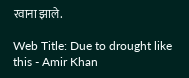रवाना झाले.

Web Title: Due to drought like this - Amir Khan